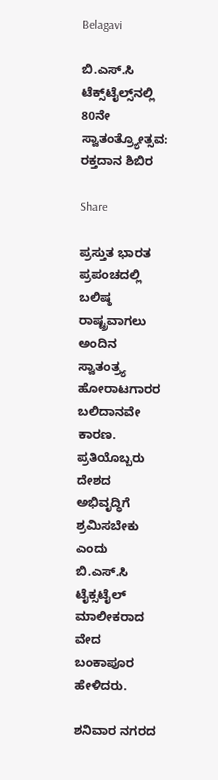Belagavi

ಬಿ.ಎಸ್.ಸಿ ಟೆಕ್ಸ್‌ಟೈಲ್ಸ್‌ನಲ್ಲಿ 80ನೇ ಸ್ವಾತಂತ್ರ್ಯೋತ್ಸವ: ರಕ್ತದಾನ ಶಿಬಿರ

Share

ಪ್ರಸ್ತುತ ಭಾರತ ಪ್ರಪಂಚದಲ್ಲಿ ಬಲಿಷ್ಠ ರಾಷ್ಟ್ರವಾಗಲು ಅಂದಿನ ಸ್ವಾತಂತ್ರ್ಯ ಹೋರಾಟಗಾರರ ಬಲಿದಾನವೇ ಕಾರಣ. ಪ್ರತಿಯೊಬ್ಬರು ದೇಶದ ಅಭಿವೃದ್ಧಿಗೆ ಶ್ರಮಿಸಬೇಕು ಎಂದು ಬಿ.ಎಸ್.ಸಿ ಟೈಕ್ಸಟೈಲ್ ಮಾಲೀಕರಾದ ವೇದ ಬಂಕಾಪೂರ ಹೇಳಿದರು.

ಶನಿವಾರ ನಗರದ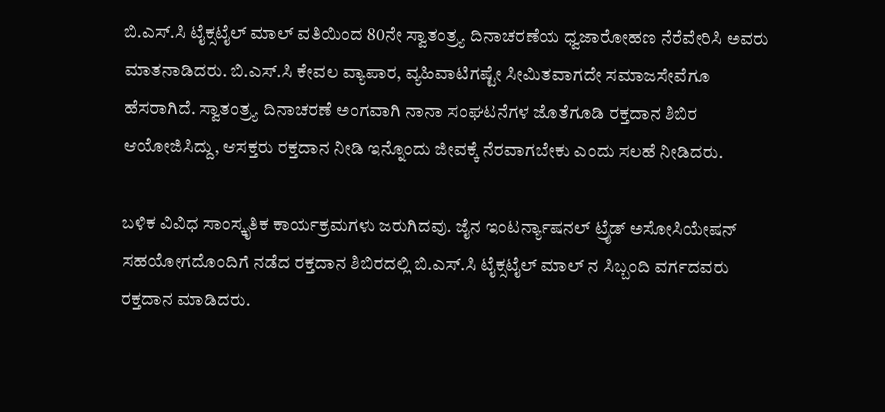ಬಿ.ಎಸ್.ಸಿ ಟೈಕ್ಸಟೈಲ್ ಮಾಲ್ ವತಿಯಿಂದ 80ನೇ ಸ್ವಾತಂತ್ರ್ಯ ದಿನಾಚರಣೆಯ ಧ್ವಜಾರೋಹಣ ನೆರೆವೇರಿಸಿ ಅವರು ಮಾತನಾಡಿದರು. ಬಿ‌.ಎಸ್.ಸಿ ಕೇವಲ ವ್ಯಾಪಾರ, ವ್ಯಹಿವಾಟಿಗಷ್ಟೇ ಸೀಮಿತವಾಗದೇ ಸಮಾಜಸೇವೆಗೂ ಹೆಸರಾಗಿದೆ. ಸ್ವಾತಂತ್ರ್ಯ ದಿನಾಚರಣೆ ಅಂಗವಾಗಿ ನಾನಾ ಸಂಘಟನೆಗಳ ಜೊತೆಗೂಡಿ ರಕ್ತದಾನ ಶಿಬಿರ ಆಯೋಜಿಸಿದ್ದು, ಆಸಕ್ತರು ರಕ್ತದಾನ ನೀಡಿ ಇನ್ನೊಂದು ಜೀವಕ್ಕೆ ನೆರವಾಗಬೇಕು ಎಂದು ಸಲಹೆ ನೀಡಿದರು‌.

ಬಳಿಕ ವಿವಿಧ ಸಾಂಸ್ಕೃತಿಕ ಕಾರ್ಯಕ್ರಮಗಳು ಜರುಗಿದವು. ಜೈನ ಇಂಟರ್ನ್ಯಾಷನಲ್ ಟ್ರೈಡ್ ಅಸೋಸಿಯೇಷನ್ ಸಹಯೋಗದೊಂದಿಗೆ ನಡೆದ ರಕ್ತದಾನ ಶಿಬಿರದಲ್ಲಿ ಬಿ.ಎಸ್.ಸಿ ಟೈಕ್ಸಟೈಲ್ ಮಾಲ್ ನ ಸಿಬ್ಬಂದಿ ವರ್ಗದವರು ರಕ್ತದಾನ‌ ಮಾಡಿದರು.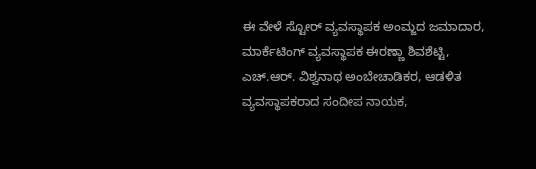ಈ ವೇಳೆ ಸ್ಟೋರ್ ವ್ಯವಸ್ಥಾಪಕ ಅಂಮ್ಜದ ಜಮಾದಾರ, ಮಾರ್ಕೆಟಿಂಗ್ ವ್ಯವಸ್ಥಾಪಕ ಈರಣ್ಣಾ ಶಿವಶೆಟ್ಟಿ, ಎಚ್.ಆರ್. ವಿಶ್ವನಾಥ ಅಂಬೇಚಾಡಿಕರ, ಆಡಳಿತ ವ್ಯವಸ್ಥಾಪಕರಾದ ಸಂದೀಪ ನಾಯಕ,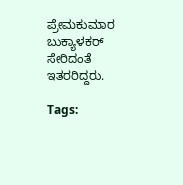ಪ್ರೇಮಕುಮಾರ ಬುಕ್ಯಾಳಕರ್ ಸೇರಿದಂತೆ ಇತರರಿದ್ದರು.

Tags: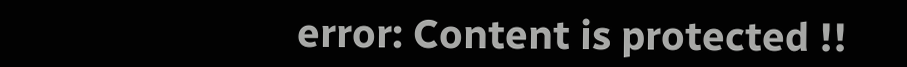error: Content is protected !!